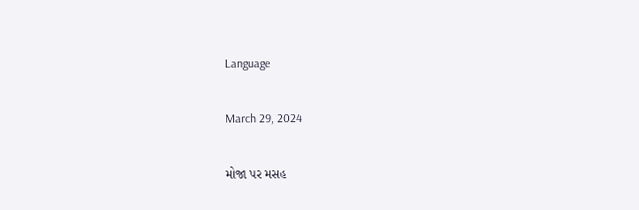Language

March 29, 2024

મોજા પર મસહ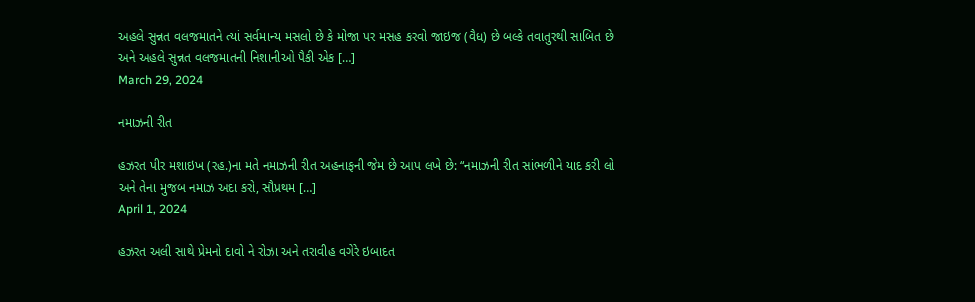અહલે સુન્નત વલજમાતને ત્યાં સર્વમાન્ય મસલો છે કે મોજા પર મસહ કરવો જાઇજ (વૈધ) છે બલ્કે તવાતુરથી સાબિત છે અને અહલે સુન્નત વલજમાતની નિશાનીઓ પૈકી એક […]
March 29, 2024

નમાઝની રીત

હઝરત પીર મશાઇખ (રહ.)ના મતે નમાઝની રીત અહનાફની જેમ છે આપ લખે છે: “નમાઝની રીત સાંભળીને યાદ કરી લો અને તેના મુજબ નમાઝ અદા કરો, સૌપ્રથમ […]
April 1, 2024

હઝરત અલી સાથે પ્રેમનો દાવો ને રોઝા અને તરાવીહ વગેરે ઇબાદત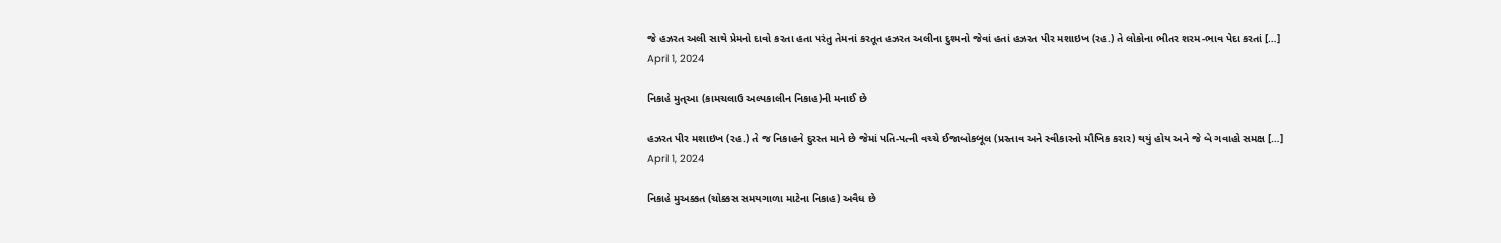જે હઝરત અલી સાથે પ્રેમનો દાવો કરતા હતા પરંતુ તેમનાં કરતૂત હઝરત અલીના દુશ્મનો જેવાં હતાં હઝરત પીર મશાઇખ (રહ.) તે લોકોના ભીતર શરમ-ભાવ પેદા કરતાં […]
April 1, 2024

નિકાહે મુત્આ (કામચલાઉ અલ્પકાલીન નિકાહ)ની મનાઈ છે

હઝરત પીર મશાઇખ (રહ.) તે જ નિકાહને દુરસ્ત માને છે જેમાં પતિ-પત્ની વચ્ચે ઈજાબોકબૂલ (પ્રસ્તાવ અને સ્વીકારનો મૌખિક કરાર) થયું હોય અને જે બે ગવાહો સમક્ષ […]
April 1, 2024

નિકાહે મુઅક્કત (ચોક્કસ સમયગાળા માટેના નિકાહ) અવૈધ છે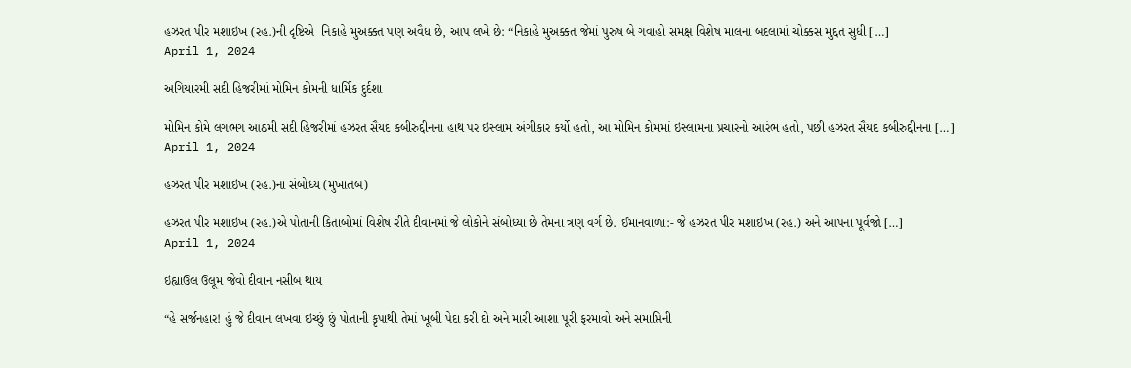હઝરત પીર મશાઇખ (રહ.)ની દૃષ્ટિએ  નિકાહે મુઅક્કત પણ અવૈધ છે, આપ લખે છે: “નિકાહે મુઅક્કત જેમાં પુરુષ બે ગવાહો સમક્ષ વિશેષ માલના બદલામાં ચોક્કસ મુદ્દત સુધી […]
April 1, 2024

અગિયારમી સદી હિજરીમાં મોમિન કોમની ધાર્મિક દુર્દશા

મોમિન કોમે લગભગ આઠમી સદી હિજરીમાં હઝરત સૈયદ કબીરુદ્દીનના હાથ પર ઇસ્લામ અંગીકાર કર્યો હતો, આ મોમિન કોમમાં ઇસ્લામના પ્રચારનો આરંભ હતો, પછી હઝરત સૈયદ કબીરુદ્દીનના […]
April 1, 2024

હઝરત પીર મશાઇખ (રહ.)ના સંબોધ્ય (મુખાતબ)

હઝરત પીર મશાઇખ (રહ.)એ પોતાની કિતાબોમાં વિશેષ રીતે દીવાનમાં જે લોકોને સંબોધ્યા છે તેમના ત્રણ વર્ગ છે. ઈમાનવાળા:- જે હઝરત પીર મશાઇખ (રહ.) અને આપના પૂર્વજો […]
April 1, 2024

ઇહ્યાઉલ ઉલૂમ જેવો દીવાન નસીબ થાય

“હે સર્જનહાર! હું જે દીવાન લખવા ઇચ્છું છું પોતાની કૃપાથી તેમાં ખૂબી પેદા કરી દો અને મારી આશા પૂરી ફરમાવો અને સમાપ્તિની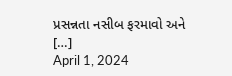પ્રસન્નતા નસીબ ફરમાવો અને […]
April 1, 2024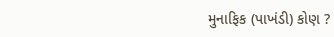મુનાફિક (પાખંડી) કોણ ?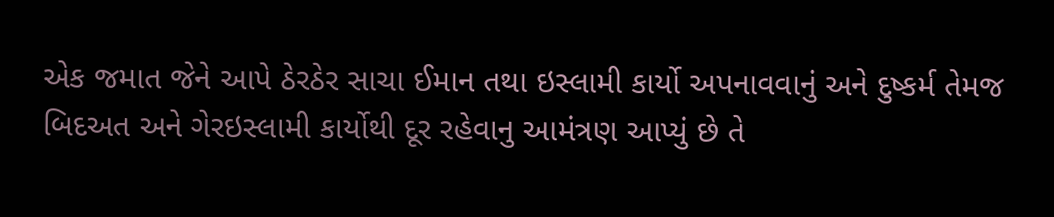એક જમાત જેને આપે ઠેરઠેર સાચા ઈમાન તથા ઇસ્લામી કાર્યો અપનાવવાનું અને દુષ્કર્મ તેમજ બિદઅત અને ગેરઇસ્લામી કાર્યોથી દૂર રહેવાનુ આમંત્રણ આપ્યું છે તે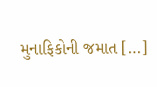મુનાફિકોની જમાત […]